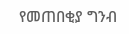የመጠበቂያ ግንብ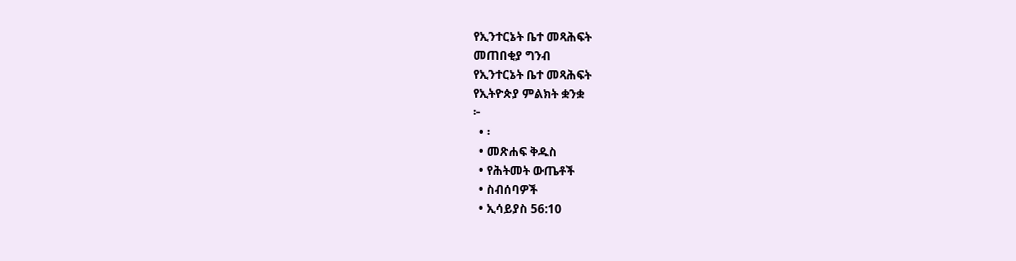የኢንተርኔት ቤተ መጻሕፍት
መጠበቂያ ግንብ
የኢንተርኔት ቤተ መጻሕፍት
የኢትዮጵያ ምልክት ቋንቋ
፦
  • ፡
  • መጽሐፍ ቅዱስ
  • የሕትመት ውጤቶች
  • ስብሰባዎች
  • ኢሳይያስ 56:10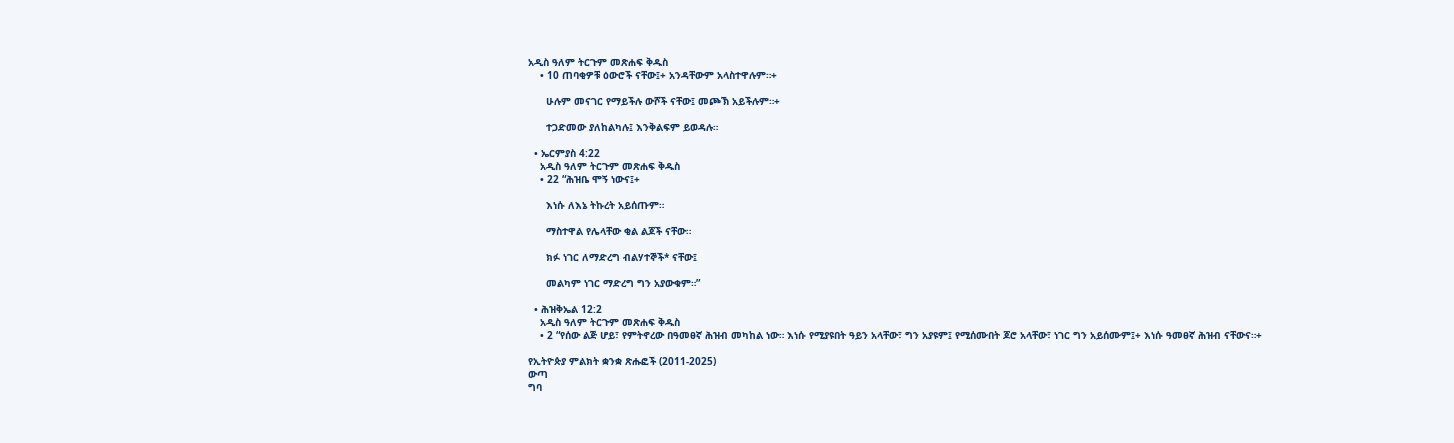አዲስ ዓለም ትርጉም መጽሐፍ ቅዱስ
    • 10 ጠባቂዎቹ ዕውሮች ናቸው፤+ አንዳቸውም አላስተዋሉም።+

      ሁሉም መናገር የማይችሉ ውሾች ናቸው፤ መጮኽ አይችሉም።+

      ተጋድመው ያለከልካሉ፤ እንቅልፍም ይወዳሉ።

  • ኤርምያስ 4:22
    አዲስ ዓለም ትርጉም መጽሐፍ ቅዱስ
    • 22 “ሕዝቤ ሞኝ ነውና፤+

      እነሱ ለእኔ ትኩረት አይሰጡም።

      ማስተዋል የሌላቸው ቂል ልጆች ናቸው።

      ክፉ ነገር ለማድረግ ብልሃተኞች* ናቸው፤

      መልካም ነገር ማድረግ ግን አያውቁም።”

  • ሕዝቅኤል 12:2
    አዲስ ዓለም ትርጉም መጽሐፍ ቅዱስ
    • 2 “የሰው ልጅ ሆይ፣ የምትኖረው በዓመፀኛ ሕዝብ መካከል ነው። እነሱ የሚያዩበት ዓይን አላቸው፣ ግን አያዩም፤ የሚሰሙበት ጆሮ አላቸው፣ ነገር ግን አይሰሙም፤+ እነሱ ዓመፀኛ ሕዝብ ናቸውና።+

የኢትዮጵያ ምልክት ቋንቋ ጽሑፎች (2011-2025)
ውጣ
ግባ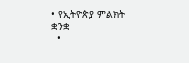• የኢትዮጵያ ምልክት ቋንቋ
  •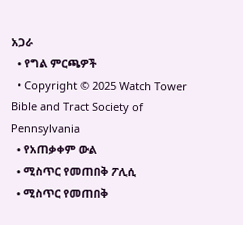አጋራ
  • የግል ምርጫዎች
  • Copyright © 2025 Watch Tower Bible and Tract Society of Pennsylvania
  • የአጠቃቀም ውል
  • ሚስጥር የመጠበቅ ፖሊሲ
  • ሚስጥር የመጠበቅ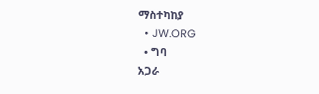ማስተካከያ
  • JW.ORG
  • ግባ
አጋራ